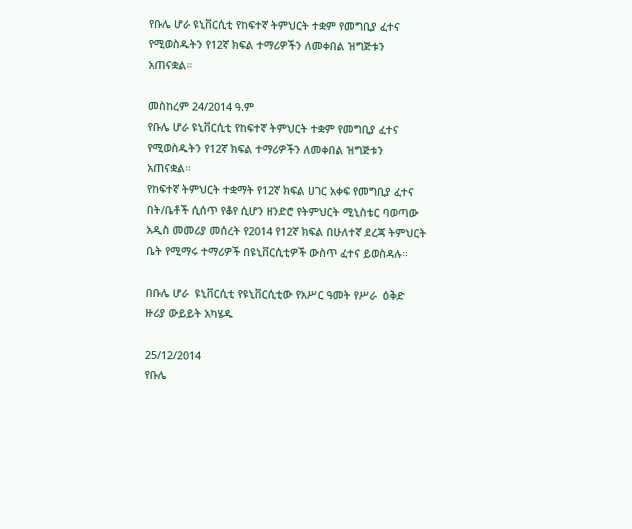የቡሌ ሆራ ዩኒቨርሲቲ የከፍተኛ ትምህርት ተቋም የመግቢያ ፈተና የሚወስዱትን የ12ኛ ክፍል ተማሪዎችን ለመቀበል ዝግጅቱን አጠናቋል።

መስከረም 24/2014 ዓ.ም
የቡሌ ሆራ ዩኒቨርሲቲ የከፍተኛ ትምህርት ተቋም የመግቢያ ፈተና የሚወስዱትን የ12ኛ ክፍል ተማሪዎችን ለመቀበል ዝግጅቱን አጠናቋል።
የከፍተኛ ትምህርት ተቋማት የ12ኛ ክፍል ሀገር አቀፍ የመግቢያ ፈተና በት/ቤቶች ሲሰጥ የቆየ ሲሆን ዘንድሮ የትምህርት ሚኒስቴር ባወጣው አዲስ መመሪያ መሰረት የ2014 የ12ኛ ክፍል በሁለተኛ ደረጃ ትምህርት ቤት የሚማሩ ተማሪዎች በዩኒቨርሲቲዎች ውስጥ ፈተና ይወስዳሉ።

በቡሌ ሆራ  ዩኒቨርሲቲ የዩኒቨርሲቲው የአሥር ዓመት የሥራ  ዕቅድ ዙሪያ ውይይት አካሄዱ

25/12/2014
የቡሌ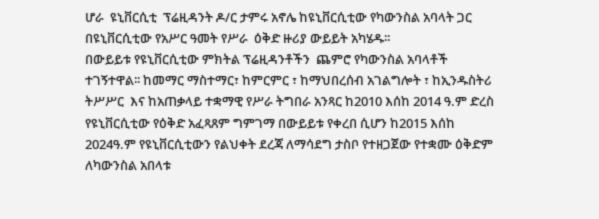ሆራ  ዩኒቨርሲቲ  ፕሬዚዳንት ዶ/ር ታምሩ አኖሌ ከዩኒቨርሲቲው የካውንስል አባላት ጋር በዩኒቨርሲቲው የአሥር ዓመት የሥራ  ዕቅድ ዙሪያ ውይይት አካሄዱ፡፡
በውይይቱ የዩኒቨርሲቲው ምክትል ፕሬዚዳንቶችን  ጨምሮ የካውንስል አባላቶች ተገኝተዋል፡፡ ከመማር ማስተማር፣ ከምርምር ፣ ከማህበረሰብ አገልግሎት ፣ ከኢንዱስትሪ ትሥሥር  እና ከአጠቃላይ ተቋማዊ የሥራ ትግበራ አንጻር ከ2010 እሰከ 2014 ዓ.ም ድረስ የዩኒቨርሲቲው የዕቅድ አፈጻጸም ግምገማ በውይይቱ የቀረበ ሲሆን ከ2015 እሰከ 2024ዓ.ም የዩኒቨርሲቲውን የልህቀት ደረጃ ለማሳደግ ታስቦ የተዘጋጀው የተቋሙ ዕቅድም ለካውንስል አበላቱ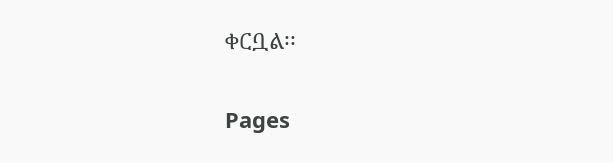ቀርቧል፡፡

Pages